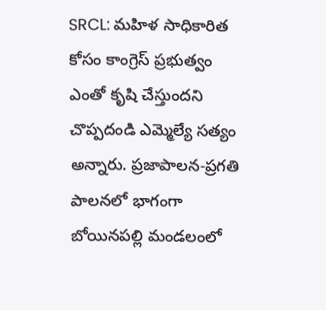SRCL: మహిళ సాధికారిత కోసం కాంగ్రెస్ ప్రభుత్వం ఎంతో కృషి చేస్తుందని చొప్పదండి ఎమ్మెల్యే సత్యం అన్నారు. ప్రజాపాలన-ప్రగతి పాలనలో భాగంగా బోయినపల్లి మండలంలో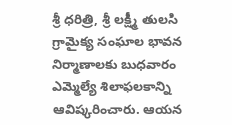శ్రీ ధరిత్రి, శ్రీ లక్ష్మీ తులసి గ్రామైక్య సంఘాల భావన నిర్మాణాలకు బుధవారం ఎమ్మెల్యే శిలాఫలకాన్ని ఆవిష్కరించారు. ఆయన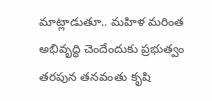మాట్లాడుతూ.. మహిళ మరింత అభివృద్ధి చెందేందుకు ప్రభుత్వం తరపున తనవంతు కృషి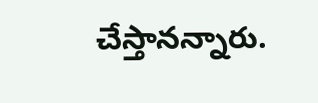చేస్తానన్నారు.